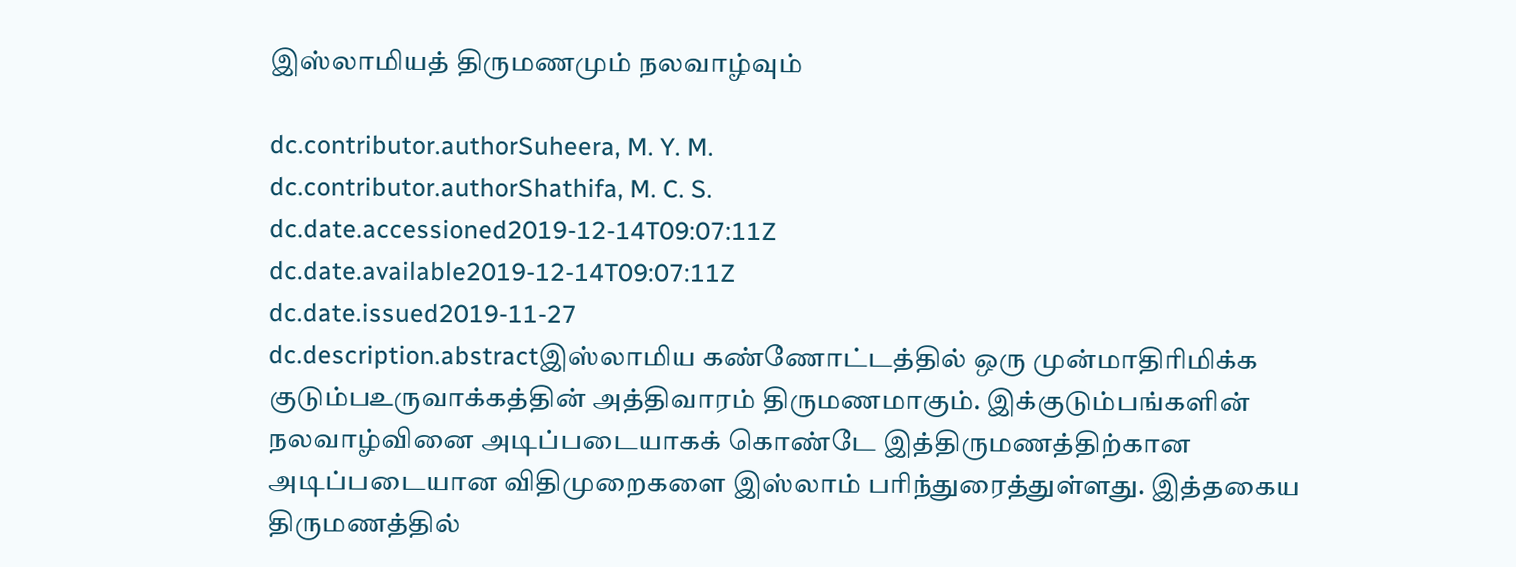இஸ்லாமியத் திருமணமும் நலவாழ்வும்

dc.contributor.authorSuheera, M. Y. M.
dc.contributor.authorShathifa, M. C. S.
dc.date.accessioned2019-12-14T09:07:11Z
dc.date.available2019-12-14T09:07:11Z
dc.date.issued2019-11-27
dc.description.abstractஇஸ்லாமிய கண்ணோட்டத்தில் ஒரு முன்மாதிரிமிக்க குடும்பஉருவாக்கத்தின் அத்திவாரம் திருமணமாகும். இக்குடும்பங்களின் நலவாழ்வினை அடிப்படையாகக் கொண்டே இத்திருமணத்திற்கான அடிப்படையான விதிமுறைகளை இஸ்லாம் பரிந்துரைத்துள்ளது. இத்தகைய திருமணத்தில்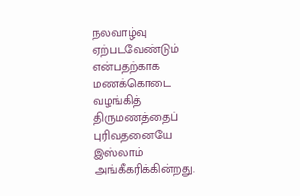நலவாழ்வு ஏற்படவேண்டும் என்பதற்காக மணக்கொடை வழங்கித் திருமணத்தைப் புரிவதனையே இஸ்லாம் அங்கீகரிக்கின்றது.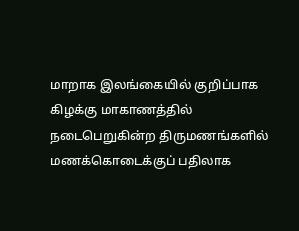மாறாக இலங்கையில் குறிப்பாக கிழக்கு மாகாணத்தில் நடைபெறுகின்ற திருமணங்களில் மணக்கொடைக்குப் பதிலாக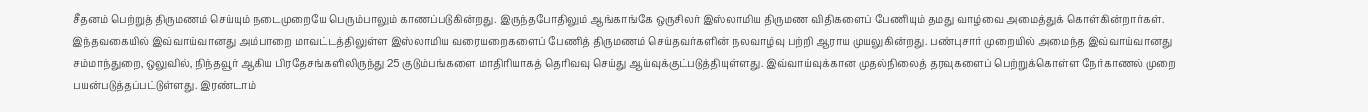சீதனம் பெற்றுத் திருமணம் செய்யும் நடைமுறையே பெரும்பாலும் காணப்படுகின்றது. இருந்தபோதிலும் ஆங்காங்கே ஒருசிலர் இஸ்லாமிய திருமண விதிகளைப் பேணியும் தமது வாழ்வை அமைத்துக் கொள்கின்றார்கள். இந்தவகையில் இவ்வாய்வானது அம்பாறை மாவட்டத்திலுள்ள இஸ்லாமிய வரையறைகளைப் பேணித் திருமணம் செய்தவர்களின் நலவாழ்வு பற்றி ஆராய முயலுகின்றது. பண்புசார் முறையில் அமைந்த இவ்வாய்வானது சம்மாந்துறை, ஒலுவில், நிந்தவூர் ஆகிய பிரதேசங்களிலிருந்து 25 குடும்பங்களை மாதிரியாகத் தெரிவவு செய்து ஆய்வுக்குட்படுத்தியுள்ளது. இவ்வாய்வுக்கான முதல்நிலைத் தரவுகளைப் பெற்றுக்கொள்ள நேர்காணல் முறை பயன்படுத்தப்பட்டுள்ளது. இரண்டாம்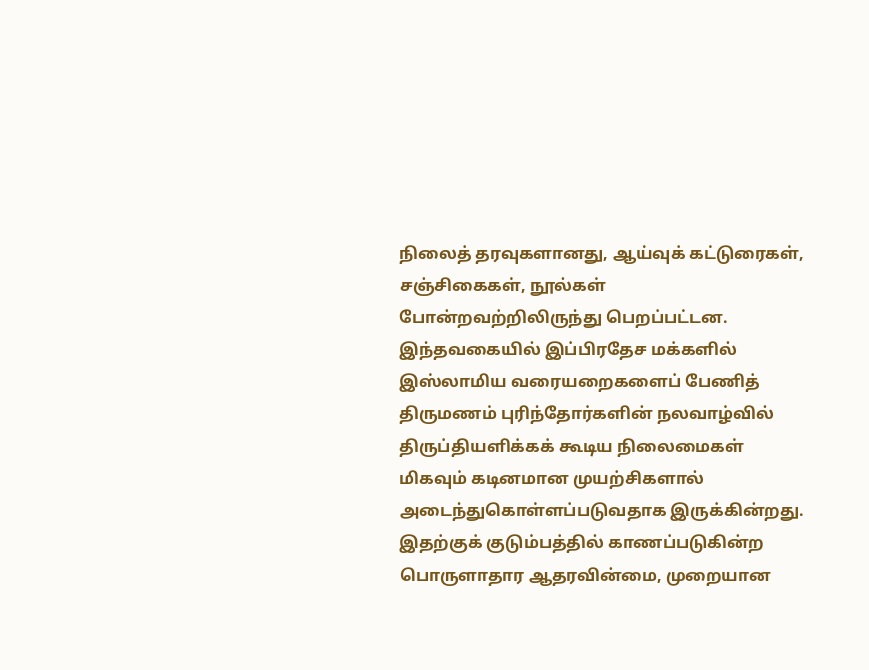நிலைத் தரவுகளானது, ஆய்வுக் கட்டுரைகள், சஞ்சிகைகள், நூல்கள் போன்றவற்றிலிருந்து பெறப்பட்டன. இந்தவகையில் இப்பிரதேச மக்களில் இஸ்லாமிய வரையறைகளைப் பேணித் திருமணம் புரிந்தோர்களின் நலவாழ்வில் திருப்தியளிக்கக் கூடிய நிலைமைகள் மிகவும் கடினமான முயற்சிகளால் அடைந்துகொள்ளப்படுவதாக இருக்கின்றது. இதற்குக் குடும்பத்தில் காணப்படுகின்ற பொருளாதார ஆதரவின்மை, முறையான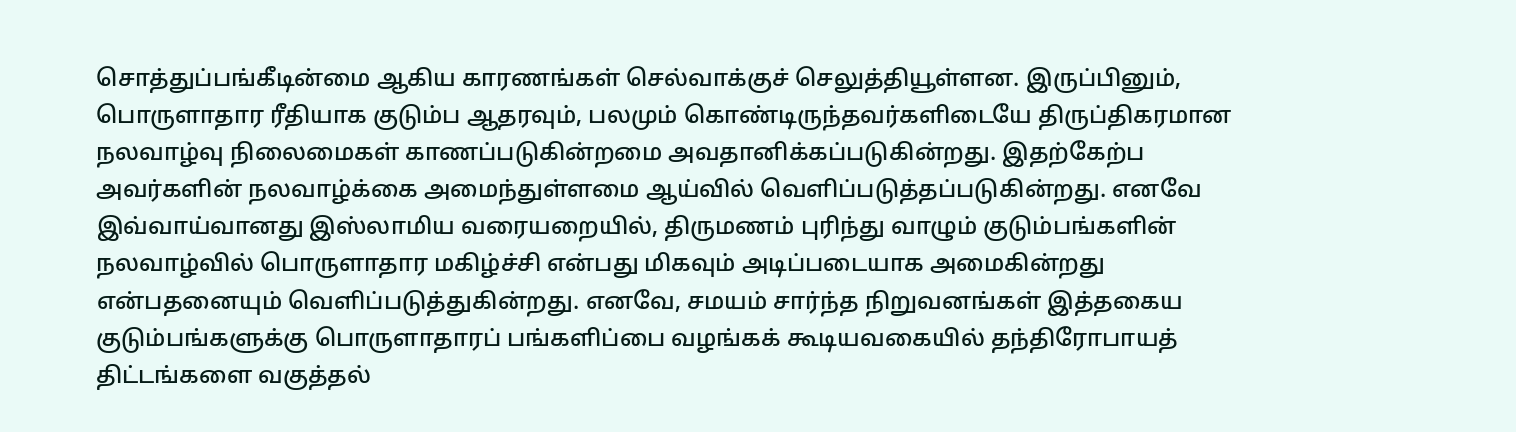சொத்துப்பங்கீடின்மை ஆகிய காரணங்கள் செல்வாக்குச் செலுத்தியூள்ளன. இருப்பினும், பொருளாதார ரீதியாக குடும்ப ஆதரவும், பலமும் கொண்டிருந்தவர்களிடையே திருப்திகரமான நலவாழ்வு நிலைமைகள் காணப்படுகின்றமை அவதானிக்கப்படுகின்றது. இதற்கேற்ப அவர்களின் நலவாழ்க்கை அமைந்துள்ளமை ஆய்வில் வெளிப்படுத்தப்படுகின்றது. எனவே இவ்வாய்வானது இஸ்லாமிய வரையறையில், திருமணம் புரிந்து வாழும் குடும்பங்களின் நலவாழ்வில் பொருளாதார மகிழ்ச்சி என்பது மிகவும் அடிப்படையாக அமைகின்றது என்பதனையும் வெளிப்படுத்துகின்றது. எனவே, சமயம் சார்ந்த நிறுவனங்கள் இத்தகைய குடும்பங்களுக்கு பொருளாதாரப் பங்களிப்பை வழங்கக் கூடியவகையில் தந்திரோபாயத் திட்டங்களை வகுத்தல்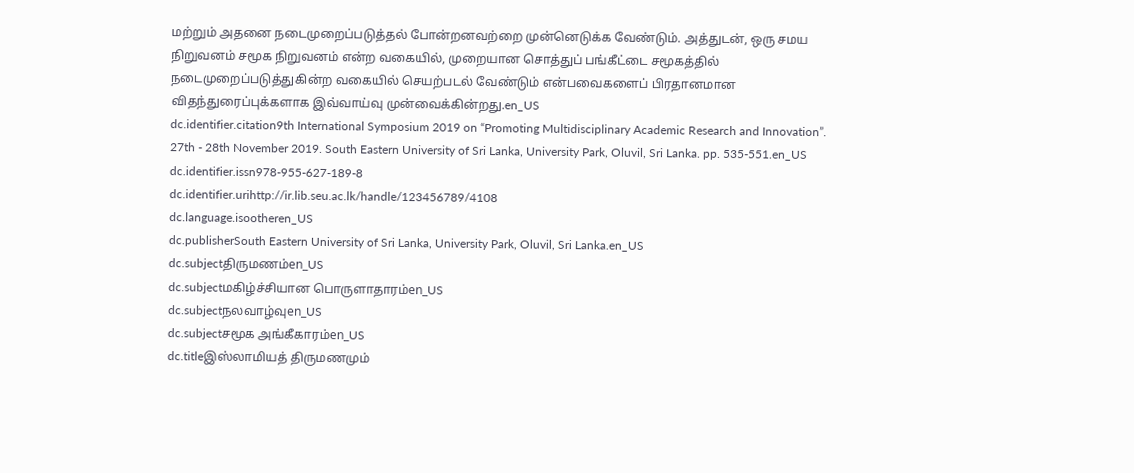மற்றும் அதனை நடைமுறைப்படுத்தல் போன்றனவற்றை முன்னெடுக்க வேண்டும். அத்துடன், ஒரு சமய நிறுவனம் சமூக நிறுவனம் என்ற வகையில், முறையான சொத்துப் பங்கீட்டை சமூகத்தில் நடைமுறைப்படுத்துகின்ற வகையில் செயற்படல் வேண்டும் என்பவைகளைப் பிரதானமான விதந்துரைப்புக்களாக இவ்வாய்வு முன்வைக்கின்றது.en_US
dc.identifier.citation9th International Symposium 2019 on “Promoting Multidisciplinary Academic Research and Innovation”. 27th - 28th November 2019. South Eastern University of Sri Lanka, University Park, Oluvil, Sri Lanka. pp. 535-551.en_US
dc.identifier.issn978-955-627-189-8
dc.identifier.urihttp://ir.lib.seu.ac.lk/handle/123456789/4108
dc.language.isootheren_US
dc.publisherSouth Eastern University of Sri Lanka, University Park, Oluvil, Sri Lanka.en_US
dc.subjectதிருமணம்en_US
dc.subjectமகிழ்ச்சியான பொருளாதாரம்en_US
dc.subjectநலவாழ்வுen_US
dc.subjectசமூக அங்கீகாரம்en_US
dc.titleஇஸ்லாமியத் திருமணமும்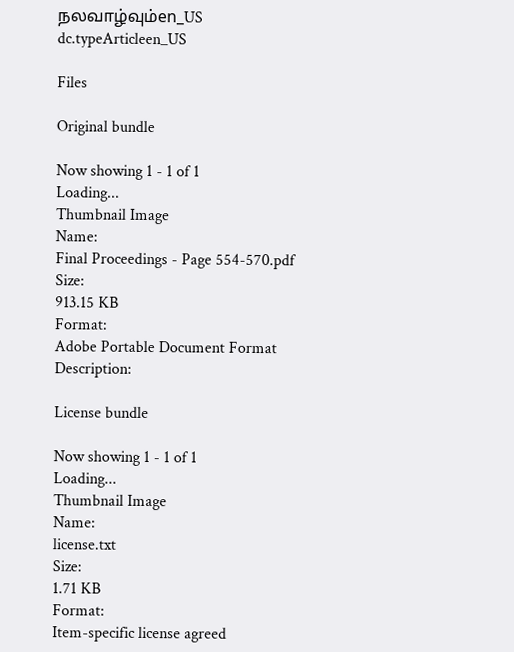நலவாழ்வும்en_US
dc.typeArticleen_US

Files

Original bundle

Now showing 1 - 1 of 1
Loading...
Thumbnail Image
Name:
Final Proceedings - Page 554-570.pdf
Size:
913.15 KB
Format:
Adobe Portable Document Format
Description:

License bundle

Now showing 1 - 1 of 1
Loading...
Thumbnail Image
Name:
license.txt
Size:
1.71 KB
Format:
Item-specific license agreed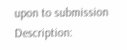upon to submission
Description: